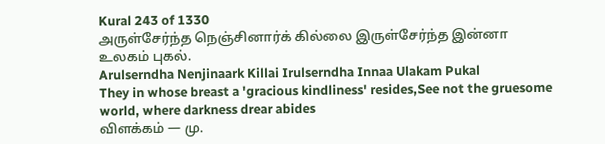Kural 243 of 1330
அருள்சேர்ந்த நெஞ்சினார்க் கில்லை இருள்சேர்ந்த இன்னா உலகம் புகல்.
Arulserndha Nenjinaark Killai Irulserndha Innaa Ulakam Pukal
They in whose breast a 'gracious kindliness' resides,See not the gruesome world, where darkness drear abides
விளக்கம் — மு.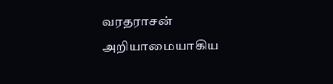வரதராசன்
அறியாமையாகிய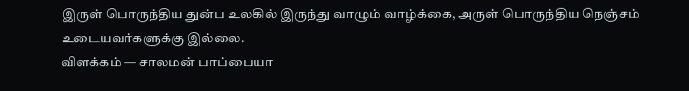இருள் பொருந்திய துன்ப உலகில் இருந்து வாழும் வாழ்க்கை, அருள் பொருந்திய நெஞ்சம் உடையவர்களுக்கு இல்லை.
விளக்கம் — சாலமன் பாப்பையா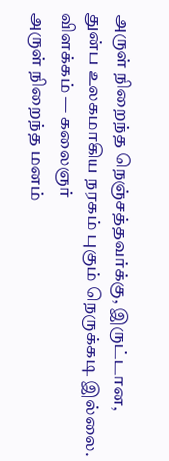அருள் நிறைந்த நெஞ்சத்தவர்க்கு, இருட்டான, துன்ப உலகமாகிய நரகம் புகும் நெருக்கடி இல்லை.
விளக்கம் — கலைஞர்
அருள் நிறைந்த மனம்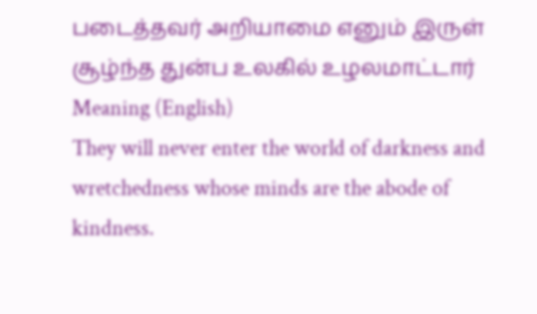படைத்தவர் அறியாமை எனும் இருள் சூழ்ந்த துன்ப உலகில் உழலமாட்டார்
Meaning (English)
They will never enter the world of darkness and wretchedness whose minds are the abode of kindness.